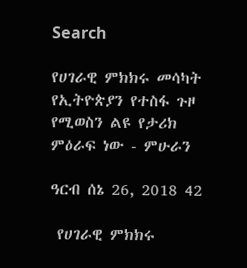Search

የሀገራዊ ምክክሩ መሳካት የኢትዮጵያን የተስፋ ጉዞ የሚወስን ልዩ የታሪክ ምዕራፍ ነው - ምሁራን

ዓርብ ሰኔ 26, 2018 42

 የሀገራዊ ምክክሩ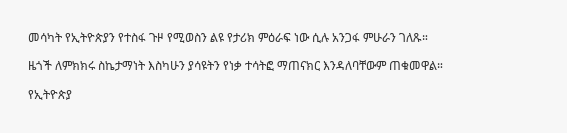መሳካት የኢትዮጵያን የተስፋ ጉዞ የሚወስን ልዩ የታሪክ ምዕራፍ ነው ሲሉ አንጋፋ ምሁራን ገለጹ።

ዜጎች ለምክክሩ ስኬታማነት እስካሁን ያሳዩትን የነቃ ተሳትፎ ማጠናክር እንዳለባቸውም ጠቁመዋል።

የኢትዮጵያ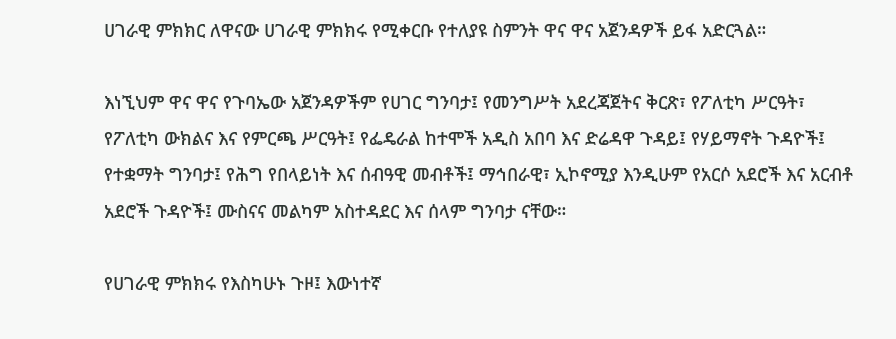ሀገራዊ ምክክር ለዋናው ሀገራዊ ምክክሩ የሚቀርቡ የተለያዩ ስምንት ዋና ዋና አጀንዳዎች ይፋ አድርጓል።

እነኚህም ዋና ዋና የጉባኤው አጀንዳዎችም የሀገር ግንባታ፤ የመንግሥት አደረጃጀትና ቅርጽ፣ የፖለቲካ ሥርዓት፣ የፖለቲካ ውክልና እና የምርጫ ሥርዓት፤ የፌዴራል ከተሞች አዲስ አበባ እና ድሬዳዋ ጉዳይ፤ የሃይማኖት ጉዳዮች፤ የተቋማት ግንባታ፤ የሕግ የበላይነት እና ሰብዓዊ መብቶች፤ ማኅበራዊ፣ ኢኮኖሚያ እንዲሁም የአርሶ አደሮች እና አርብቶ አደሮች ጉዳዮች፤ ሙስናና መልካም አስተዳደር እና ሰላም ግንባታ ናቸው።

የሀገራዊ ምክክሩ የእስካሁኑ ጉዞ፤ እውነተኛ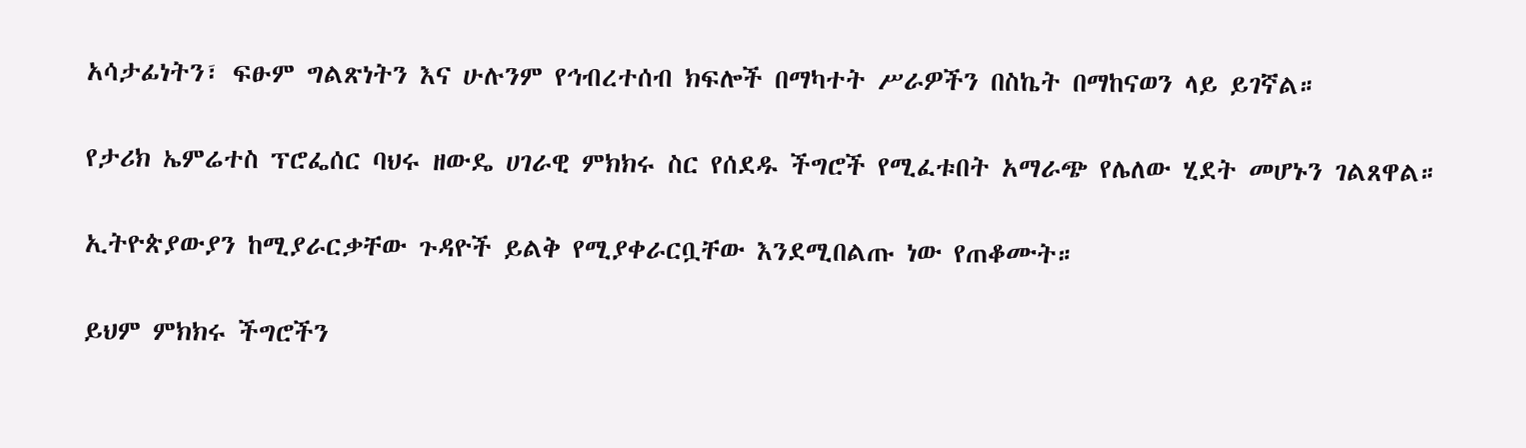አሳታፊነትን፣ ፍፁም ግልጽነትን እና ሁሉንም የኅብረተሰብ ክፍሎች በማካተት ሥራዎችን በስኬት በማከናወን ላይ ይገኛል።

የታሪክ ኤምሬተስ ፕሮፌሰር ባህሩ ዘውዴ ሀገራዊ ምክክሩ ስር የሰደዱ ችግሮች የሚፈቱበት አማራጭ የሌለው ሂደት መሆኑን ገልጸዋል።

ኢትዮጵያውያን ከሚያራርቃቸው ጉዳዮች ይልቅ የሚያቀራርቧቸው እንደሚበልጡ ነው የጠቆሙት።

ይህም ምክክሩ ችግሮችን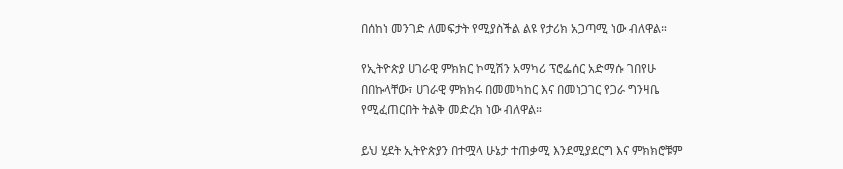በሰከነ መንገድ ለመፍታት የሚያስችል ልዩ የታሪክ አጋጣሚ ነው ብለዋል።

የኢትዮጵያ ሀገራዊ ምክክር ኮሚሽን አማካሪ ፕሮፌሰር አድማሱ ገበየሁ በበኩላቸው፣ ሀገራዊ ምክክሩ በመመካከር እና በመነጋገር የጋራ ግንዛቤ የሚፈጠርበት ትልቅ መድረክ ነው ብለዋል።

ይህ ሂደት ኢትዮጵያን በተሟላ ሁኔታ ተጠቃሚ እንደሚያደርግ እና ምክክሮቹም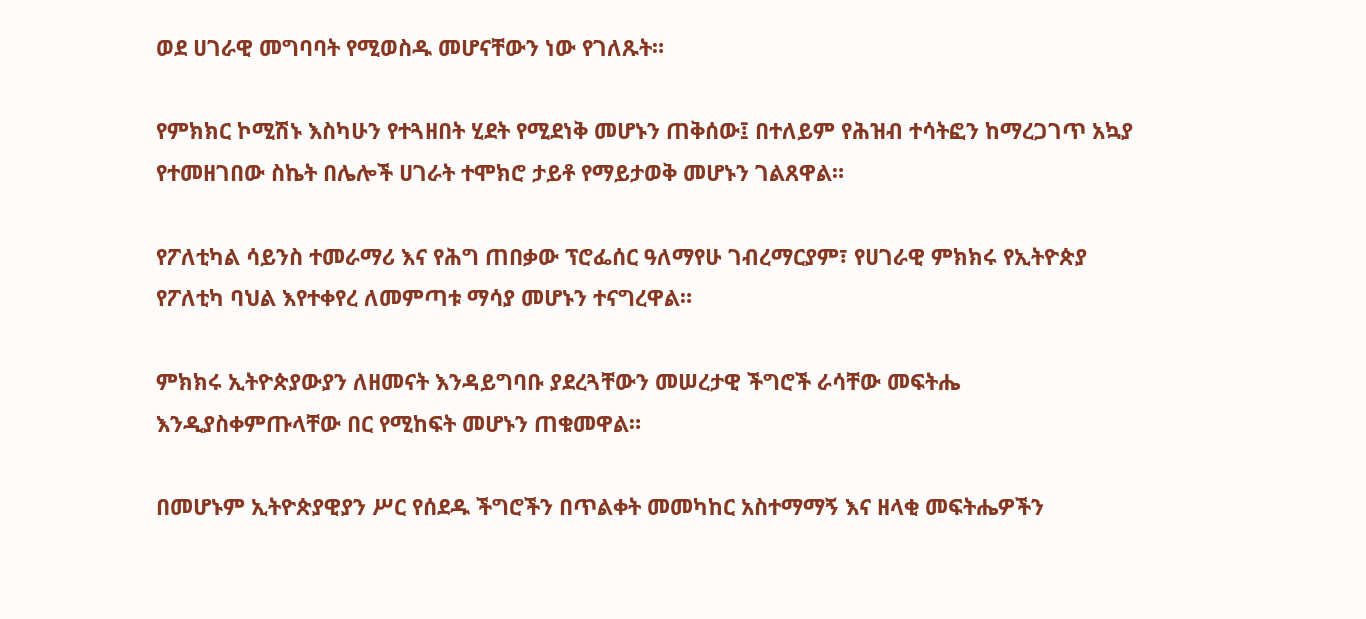ወደ ሀገራዊ መግባባት የሚወስዱ መሆናቸውን ነው የገለጹት።

የምክክር ኮሚሽኑ እስካሁን የተጓዘበት ሂደት የሚደነቅ መሆኑን ጠቅሰው፤ በተለይም የሕዝብ ተሳትፎን ከማረጋገጥ አኳያ የተመዘገበው ስኬት በሌሎች ሀገራት ተሞክሮ ታይቶ የማይታወቅ መሆኑን ገልጸዋል።

የፖለቲካል ሳይንስ ተመራማሪ እና የሕግ ጠበቃው ፕሮፌሰር ዓለማየሁ ገብረማርያም፣ የሀገራዊ ምክክሩ የኢትዮጵያ የፖለቲካ ባህል እየተቀየረ ለመምጣቱ ማሳያ መሆኑን ተናግረዋል።

ምክክሩ ኢትዮጵያውያን ለዘመናት እንዳይግባቡ ያደረጓቸውን መሠረታዊ ችግሮች ራሳቸው መፍትሔ እንዲያስቀምጡላቸው በር የሚከፍት መሆኑን ጠቁመዋል።

በመሆኑም ኢትዮጵያዊያን ሥር የሰደዱ ችግሮችን በጥልቀት መመካከር አስተማማኝ እና ዘላቂ መፍትሔዎችን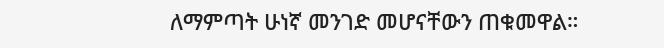ለማምጣት ሁነኛ መንገድ መሆናቸውን ጠቁመዋል።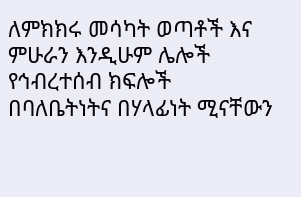ለምክክሩ መሳካት ወጣቶች እና ምሁራን እንዲሁም ሌሎች የኅብረተሰብ ክፍሎች በባለቤትነትና በሃላፊነት ሚናቸውን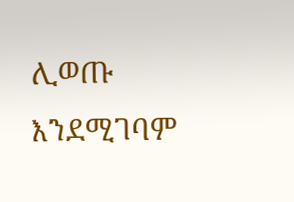ሊወጡ እንደሚገባም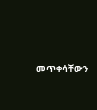መጥቀሳቸውን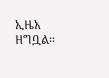ኢዜአ ዘግቧል።